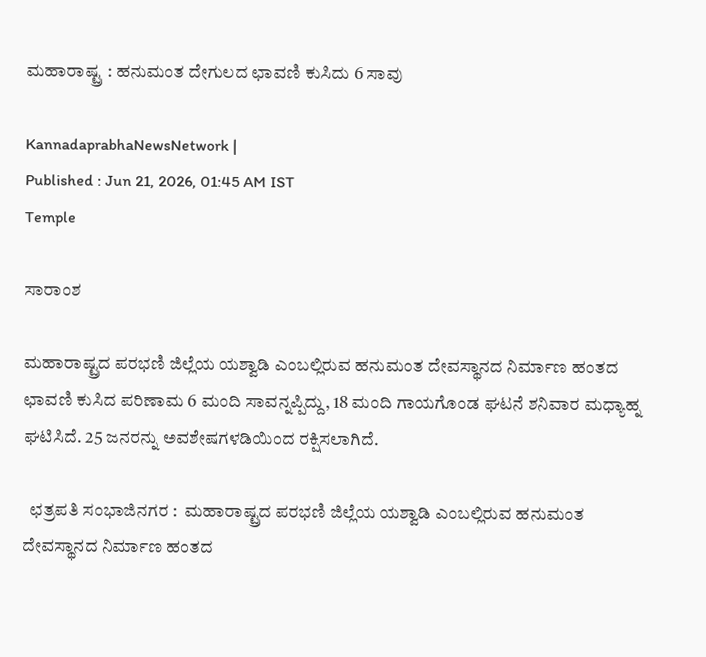ಮಹಾರಾಷ್ಟ್ರ : ಹನುಮಂತ ದೇಗುಲದ ಛಾವಣಿ ಕುಸಿದು 6 ಸಾವು

KannadaprabhaNewsNetwork |
Published : Jun 21, 2026, 01:45 AM IST
Temple

ಸಾರಾಂಶ

ಮಹಾರಾಷ್ಟ್ರದ ಪರಭಣಿ ಜಿಲ್ಲೆಯ ಯಶ್ವಾಡಿ ಎಂಬಲ್ಲಿರುವ ಹನುಮಂತ ದೇವಸ್ಥಾನದ ನಿರ್ಮಾಣ ಹಂತದ ಛಾವಣಿ ಕುಸಿದ ಪರಿಣಾಮ 6 ಮಂದಿ ಸಾವನ್ನಪ್ಪಿದ್ದು, 18 ಮಂದಿ ಗಾಯಗೊಂಡ ಘಟನೆ ಶನಿವಾರ ಮಧ್ಯಾಹ್ನ ಘಟಿಸಿದೆ. 25 ಜನರನ್ನು ಅವಶೇಷಗಳಡಿಯಿಂದ ರಕ್ಷಿಸಲಾಗಿದೆ.

  ಛತ್ರಪತಿ ಸಂಭಾಜಿನಗರ :  ಮಹಾರಾಷ್ಟ್ರದ ಪರಭಣಿ ಜಿಲ್ಲೆಯ ಯಶ್ವಾಡಿ ಎಂಬಲ್ಲಿರುವ ಹನುಮಂತ ದೇವಸ್ಥಾನದ ನಿರ್ಮಾಣ ಹಂತದ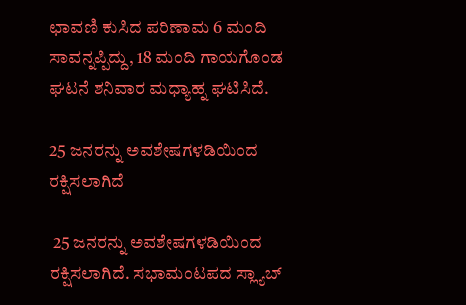ಛಾವಣಿ ಕುಸಿದ ಪರಿಣಾಮ 6 ಮಂದಿ ಸಾವನ್ನಪ್ಪಿದ್ದು, 18 ಮಂದಿ ಗಾಯಗೊಂಡ ಘಟನೆ ಶನಿವಾರ ಮಧ್ಯಾಹ್ನ ಘಟಿಸಿದೆ.

25 ಜನರನ್ನು ಅವಶೇಷಗಳಡಿಯಿಂದ ರಕ್ಷಿಸಲಾಗಿದೆ

 25 ಜನರನ್ನು ಅವಶೇಷಗಳಡಿಯಿಂದ ರಕ್ಷಿಸಲಾಗಿದೆ. ಸಭಾಮಂಟಪದ ಸ್ಲ್ಯಾಬ್‌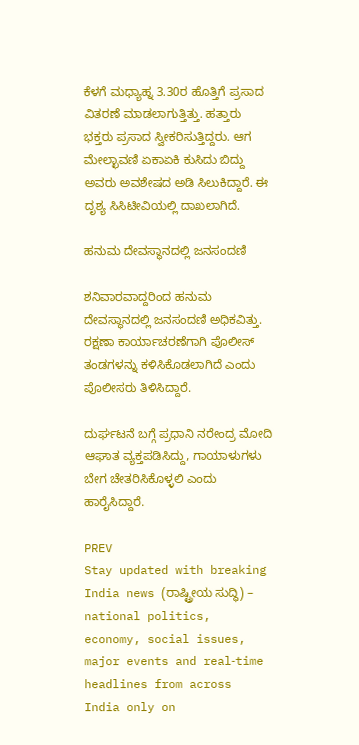ಕೆಳಗೆ ಮಧ್ಯಾಹ್ನ 3.30ರ ಹೊತ್ತಿಗೆ ಪ್ರಸಾದ ವಿತರಣೆ ಮಾಡಲಾಗುತ್ತಿತ್ತು. ಹತ್ತಾರು ಭಕ್ತರು ಪ್ರಸಾದ ಸ್ವೀಕರಿಸುತ್ತಿದ್ದರು. ಆಗ ಮೇಲ್ಛಾವಣಿ ಏಕಾಏಕಿ ಕುಸಿದು ಬಿದ್ದು ಅವರು ಅವಶೇಷದ ಅಡಿ ಸಿಲುಕಿದ್ದಾರೆ. ಈ ದೃಶ್ಯ ಸಿಸಿಟೀವಿಯಲ್ಲಿ ದಾಖಲಾಗಿದೆ.

ಹನುಮ ದೇವಸ್ಥಾನದಲ್ಲಿ ಜನಸಂದಣಿ

ಶನಿವಾರವಾದ್ದರಿಂದ ಹನುಮ ದೇವಸ್ಥಾನದಲ್ಲಿ ಜನಸಂದಣಿ ಅಧಿಕವಿತ್ತು. ರಕ್ಷಣಾ ಕಾರ್ಯಾಚರಣೆಗಾಗಿ ಪೊಲೀಸ್‌ ತಂಡಗಳನ್ನು ಕಳಿಸಿಕೊಡಲಾಗಿದೆ ಎಂದು ಪೊಲೀಸರು ತಿಳಿಸಿದ್ದಾರೆ.

ದುರ್ಘಟನೆ ಬಗ್ಗೆ ಪ್ರಧಾನಿ ನರೇಂದ್ರ ಮೋದಿ ಆಘಾತ ವ್ಯಕ್ತಪಡಿಸಿದ್ದು, ಗಾಯಾಳುಗಳು ಬೇಗ ಚೇತರಿಸಿಕೊಳ್ಳಲಿ ಎಂದು ಹಾರೈಸಿದ್ದಾರೆ.

PREV
Stay updated with breaking India news (ರಾಷ್ಟ್ರೀಯ ಸುದ್ಧಿ) – national politics, economy, social issues, major events and real‑time headlines from across India only on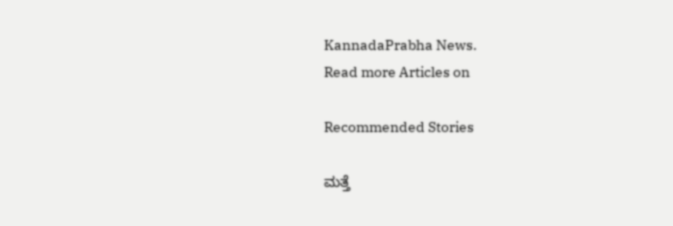KannadaPrabha News.
Read more Articles on

Recommended Stories

ಮತ್ತೆ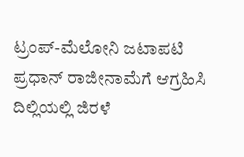ಟ್ರಂಪ್‌-ಮೆಲೋನಿ ಜಟಾಪಟಿ
ಪ್ರಧಾನ್‌ ರಾಜೀನಾಮೆಗೆ ಆಗ್ರಹಿಸಿ ದಿಲ್ಲಿಯಲ್ಲಿ ಜಿರಳೆ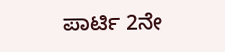ಪಾರ್ಟಿ 2ನೇ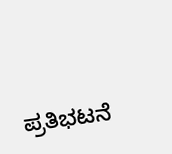ಪ್ರತಿಭಟನೆ